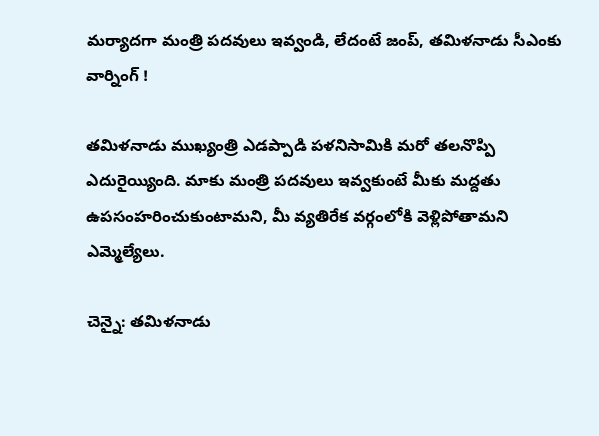మర్యాదగా మంత్రి పదవులు ఇవ్వండి, లేదంటే జంప్, తమిళనాడు సీఎంకు వార్నింగ్ !

తమిళనాడు ముఖ్యంత్రి ఎడప్పాడి పళనిసామికి మరో తలనొప్పి ఎదురైయ్యింది. మాకు మంత్రి పదవులు ఇవ్వకుంటే మీకు మద్దతు ఉపసంహరించుకుంటామని, మీ వ్యతిరేక వర్గంలోకి వెళ్లిపోతామని ఎమ్మెల్యేలు.

చెన్నై: తమిళనాడు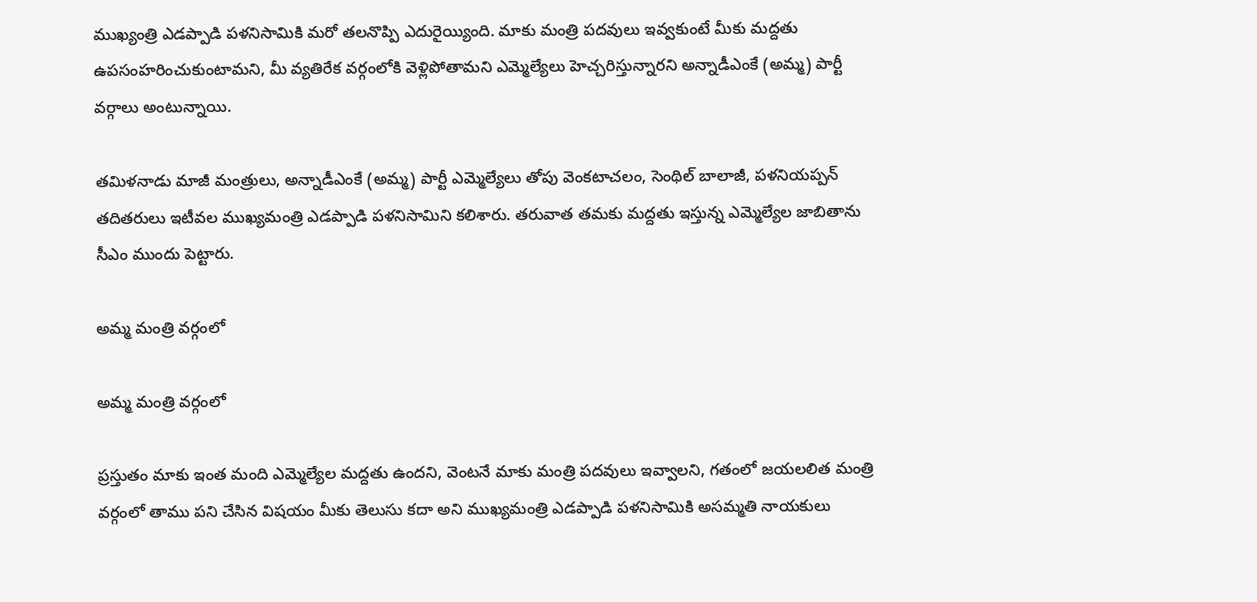ముఖ్యంత్రి ఎడప్పాడి పళనిసామికి మరో తలనొప్పి ఎదురైయ్యింది. మాకు మంత్రి పదవులు ఇవ్వకుంటే మీకు మద్దతు ఉపసంహరించుకుంటామని, మీ వ్యతిరేక వర్గంలోకి వెళ్లిపోతామని ఎమ్మెల్యేలు హెచ్చరిస్తున్నారని అన్నాడీఎంకే (అమ్మ) పార్టీ వర్గాలు అంటున్నాయి.

తమిళనాడు మాజీ మంత్రులు, అన్నాడీఎంకే (అమ్మ) పార్టీ ఎమ్మెల్యేలు తోపు వెంకటాచలం, సెంథిల్ బాలాజీ, పళనియప్పన్ తదితరులు ఇటీవల ముఖ్యమంత్రి ఎడప్పాడి పళనిసామిని కలిశారు. తరువాత తమకు మద్దతు ఇస్తున్న ఎమ్మెల్యేల జాబితాను సీఎం ముందు పెట్టారు.

అమ్మ మంత్రి వర్గంలో

అమ్మ మంత్రి వర్గంలో

ప్రస్తుతం మాకు ఇంత మంది ఎమ్మెల్యేల మద్దతు ఉందని, వెంటనే మాకు మంత్రి పదవులు ఇవ్వాలని, గతంలో జయలలిత మంత్రి వర్గంలో తాము పని చేసిన విషయం మీకు తెలుసు కదా అని ముఖ్యమంత్రి ఎడప్పాడి పళనిసామికి అసమ్మతి నాయకులు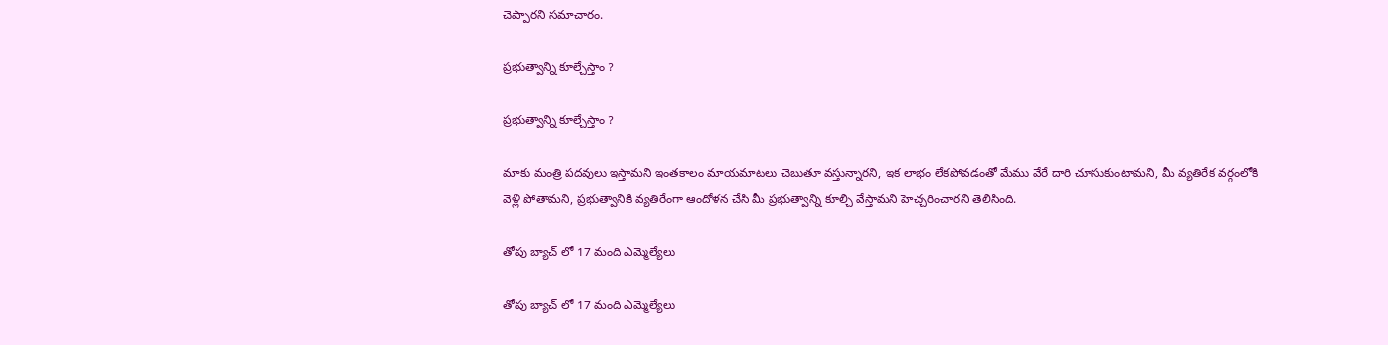చెప్పారని సమాచారం.

ప్రభుత్వాన్ని కూల్చేస్తాం ?

ప్రభుత్వాన్ని కూల్చేస్తాం ?

మాకు మంత్రి పదవులు ఇస్తామని ఇంతకాలం మాయమాటలు చెబుతూ వస్తున్నారని, ఇక లాభం లేకపోవడంతో మేము వేరే దారి చూసుకుంటామని, మీ వ్యతిరేక వర్గంలోకి వెళ్లి పోతామని, ప్రభుత్వానికి వ్యతిరేంగా ఆందోళన చేసి మీ ప్రభుత్వాన్ని కూల్చి వేస్తామని హెచ్చరించారని తెలిసింది.

తోపు బ్యాచ్ లో 17 మంది ఎమ్మెల్యేలు

తోపు బ్యాచ్ లో 17 మంది ఎమ్మెల్యేలు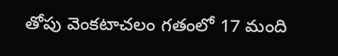తోపు వెంకటాచలం గతంలో 17 మంది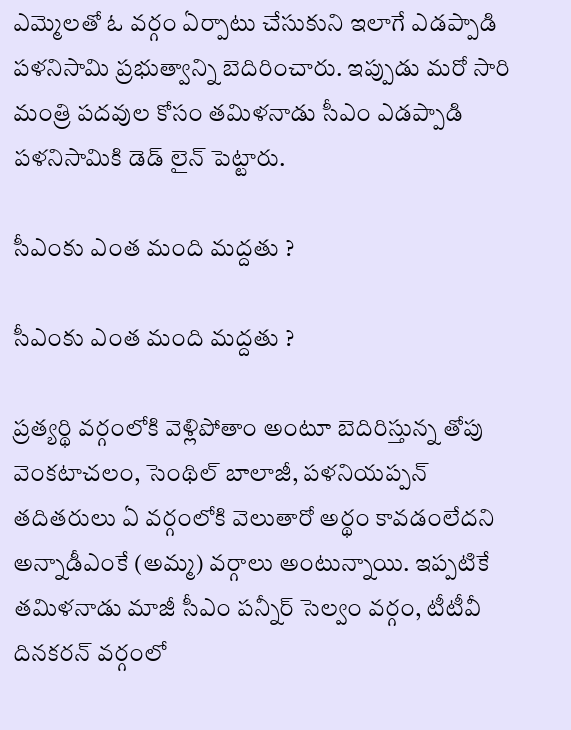ఎమ్మెలతో ఓ వర్గం ఏర్పాటు చేసుకుని ఇలాగే ఎడప్పాడి పళనిసామి ప్రభుత్వాన్ని బెదిరించారు. ఇప్పుడు మరో సారి మంత్రి పదవుల కోసం తమిళనాడు సీఎం ఎడప్పాడి పళనిసామికి డెడ్ లైన్ పెట్టారు.

సీఎంకు ఎంత మంది మద్దతు ?

సీఎంకు ఎంత మంది మద్దతు ?

ప్రత్యర్థి వర్గంలోకి వెళ్లిపోతాం అంటూ బెదిరిస్తున్న తోపు వెంకటాచలం, సెంథిల్ బాలాజీ, పళనియప్పన్ తదితరులు ఏ వర్గంలోకి వెలుతారో అర్థం కావడంలేదని అన్నాడీఎంకే (అమ్మ) వర్గాలు అంటున్నాయి. ఇప్పటికే తమిళనాడు మాజీ సీఎం పన్నీర్ సెల్వం వర్గం, టీటీవీ దినకరన్ వర్గంలో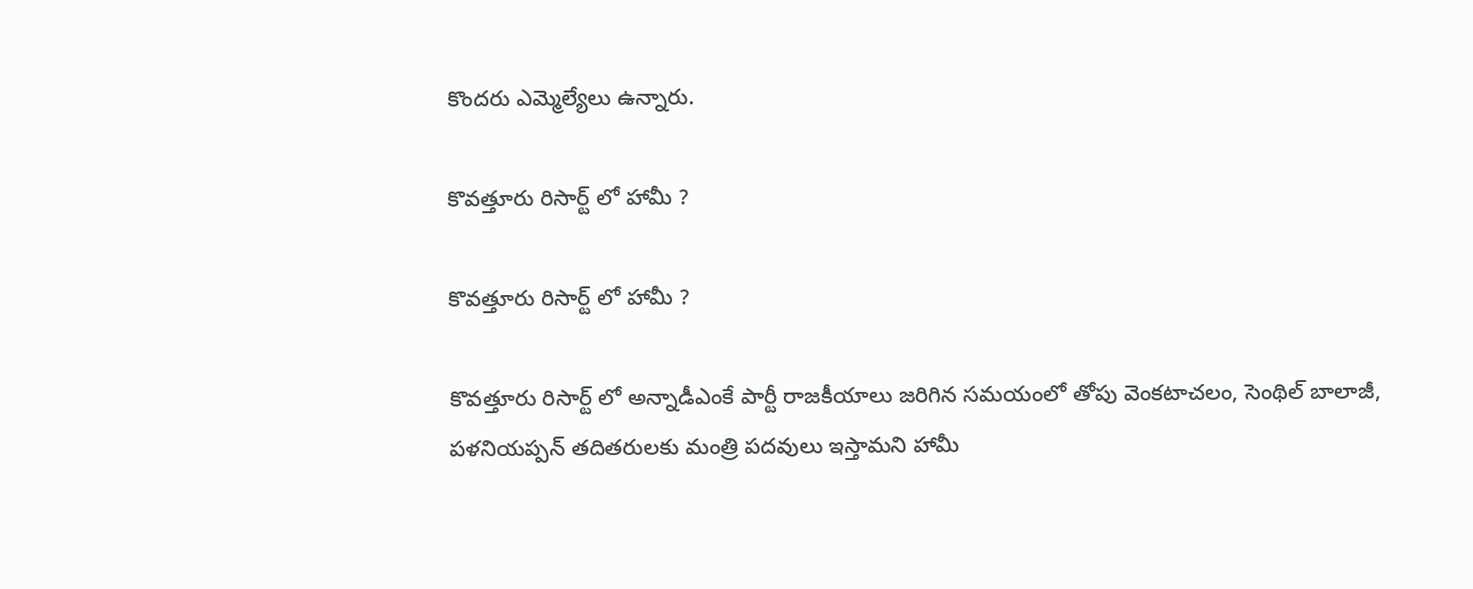కొందరు ఎమ్మెల్యేలు ఉన్నారు.

కొవత్తూరు రిసార్ట్ లో హామీ ?

కొవత్తూరు రిసార్ట్ లో హామీ ?

కొవత్తూరు రిసార్ట్ లో అన్నాడీఎంకే పార్టీ రాజకీయాలు జరిగిన సమయంలో తోపు వెంకటాచలం, సెంథిల్ బాలాజీ, పళనియప్పన్ తదితరులకు మంత్రి పదవులు ఇస్తామని హామీ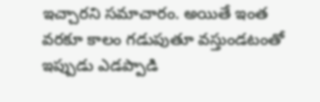ఇచ్చారని సమాచారం. అయితే ఇంత వరకూ కాలం గడుపుతూ వస్తుండటంతో ఇప్పుడు ఎడప్పాడి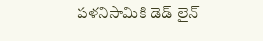పళనిసామికి డెడ్ లైన్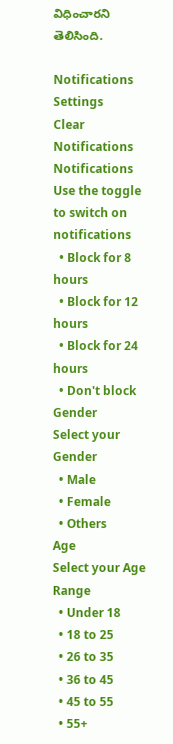విధించారని తెలిసింది.

Notifications
Settings
Clear Notifications
Notifications
Use the toggle to switch on notifications
  • Block for 8 hours
  • Block for 12 hours
  • Block for 24 hours
  • Don't block
Gender
Select your Gender
  • Male
  • Female
  • Others
Age
Select your Age Range
  • Under 18
  • 18 to 25
  • 26 to 35
  • 36 to 45
  • 45 to 55
  • 55+